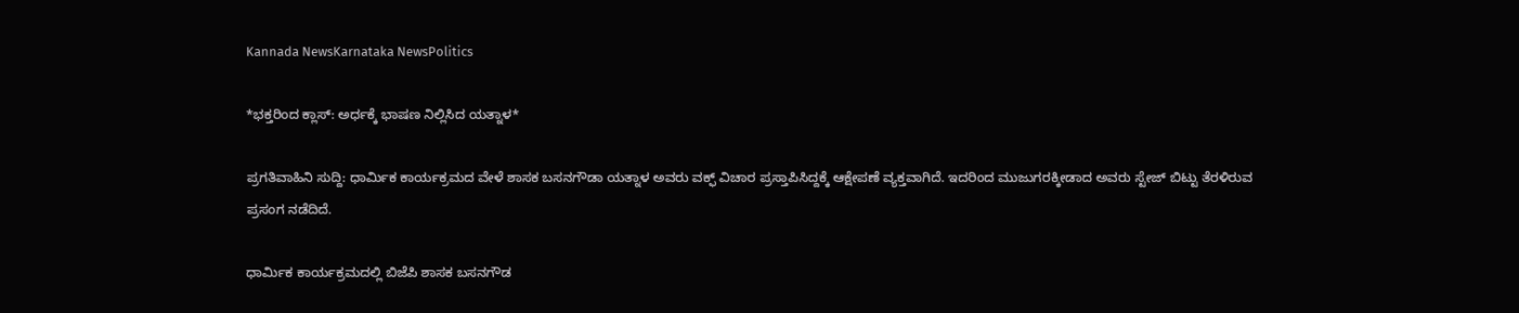Kannada NewsKarnataka NewsPolitics

*ಭಕ್ತರಿಂದ ಕ್ಲಾಸ್: ಅರ್ಧಕ್ಕೆ ಭಾಷಣ ನಿಲ್ಲಿಸಿದ ಯತ್ನಾಳ*

ಪ್ರಗತಿವಾಹಿನಿ ಸುದ್ದಿ: ಧಾರ್ಮಿಕ ಕಾರ್ಯಕ್ರಮದ ವೇಳೆ ಶಾಸಕ ಬಸನಗೌಡಾ ಯತ್ನಾಳ ಅವರು ವಕ್ಫ್ ವಿಚಾರ ಪ್ರಸ್ತಾಪಿಸಿದ್ದಕ್ಕೆ ಆಕ್ಷೇಪಣೆ ವ್ಯಕ್ತವಾಗಿದೆ. ಇದರಿಂದ ಮುಜುಗರಕ್ಕೀಡಾದ ಅವರು ಸ್ಟೇಜ್ ಬಿಟ್ಟು ತೆರಳಿರುವ ಪ್ರಸಂಗ ನಡೆದಿದೆ.

ಧಾರ್ಮಿಕ ಕಾರ್ಯಕ್ರಮದಲ್ಲಿ ಬಿಜೆಪಿ ಶಾಸಕ ಬಸನಗೌಡ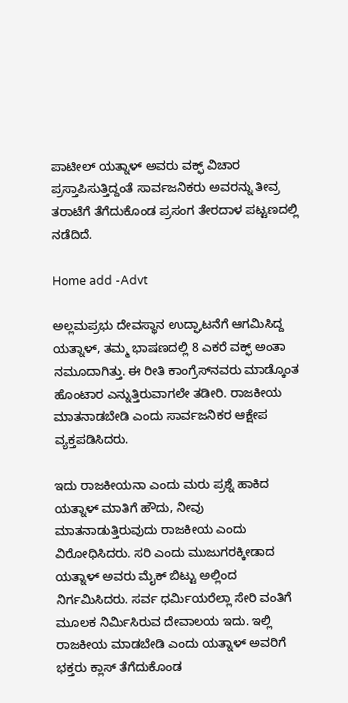ಪಾಟೀಲ್‌ ಯತ್ನಾಳ್ ಅವರು ವಕ್ಫ್ ವಿಚಾರ ಪ್ರಸ್ತಾಪಿಸುತ್ತಿದ್ದಂತೆ ಸಾರ್ವಜನಿಕರು ಅವರನ್ನು ತೀವ್ರ ತರಾಟೆಗೆ ತೆಗೆದುಕೊಂಡ ಪ್ರಸಂಗ ತೇರದಾಳ ಪಟ್ಟಣದಲ್ಲಿ ನಡೆದಿದೆ.

Home add -Advt

ಅಲ್ಲಮಪ್ರಭು ದೇವಸ್ಥಾನ ಉದ್ಘಾಟನೆಗೆ ಆಗಮಿಸಿದ್ದ ಯತ್ನಾಳ್, ತಮ್ಮ ಭಾಷಣದಲ್ಲಿ 8 ಎಕರೆ ವಕ್ಫ್ ಅಂತಾ ನಮೂದಾಗಿತ್ತು. ಈ ರೀತಿ ಕಾಂಗ್ರೆಸ್‌ನವರು ಮಾಡ್ಕೊಂತ ಹೊಂಟಾರ ಎನ್ನುತ್ತಿರುವಾಗಲೇ ತಡೀರಿ. ರಾಜಕೀಯ ಮಾತನಾಡಬೇಡಿ ಎಂದು ಸಾರ್ವಜನಿಕರ ಆಕ್ಷೇಪ ವ್ಯಕ್ತಪಡಿಸಿದರು.

ಇದು ರಾಜಕೀಯನಾ ಎಂದು ಮರು ಪ್ರಶ್ನೆ ಹಾಕಿದ ಯತ್ನಾಳ್ ಮಾತಿಗೆ ಹೌದು, ನೀವು ಮಾತನಾಡುತ್ತಿರುವುದು ರಾಜಕೀಯ ಎಂದು ವಿರೋಧಿಸಿದರು. ಸರಿ ಎಂದು ಮುಜುಗರಕ್ಕೀಡಾದ ಯತ್ನಾಳ್ ಅವರು ಮೈಕ್ ಬಿಟ್ಟು ಅಲ್ಲಿಂದ ನಿರ್ಗಮಿಸಿದರು. ಸರ್ವ ಧರ್ಮಿಯರೆಲ್ಲಾ ಸೇರಿ ವಂತಿಗೆ ಮೂಲಕ ನಿರ್ಮಿಸಿರುವ ದೇವಾಲಯ ಇದು. ಇಲ್ಲಿ ರಾಜಕೀಯ ಮಾಡಬೇಡಿ ಎಂದು ಯತ್ನಾಳ್ ಅವರಿಗೆ ಭಕ್ತರು ಕ್ಲಾಸ್ ತೆಗೆದುಕೊಂಡ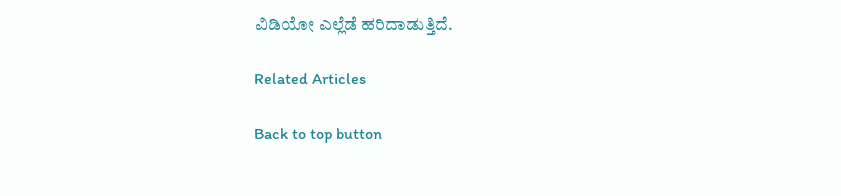ವಿಡಿಯೋ ಎಲ್ಲೆಡೆ ಹರಿದಾಡುತ್ತಿದೆ.

Related Articles

Back to top button